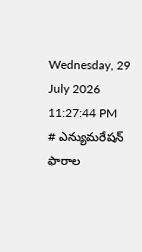Wednesday, 29 July 2026 11:27:44 PM
# ఎన్యుమరేషన్ ఫారాల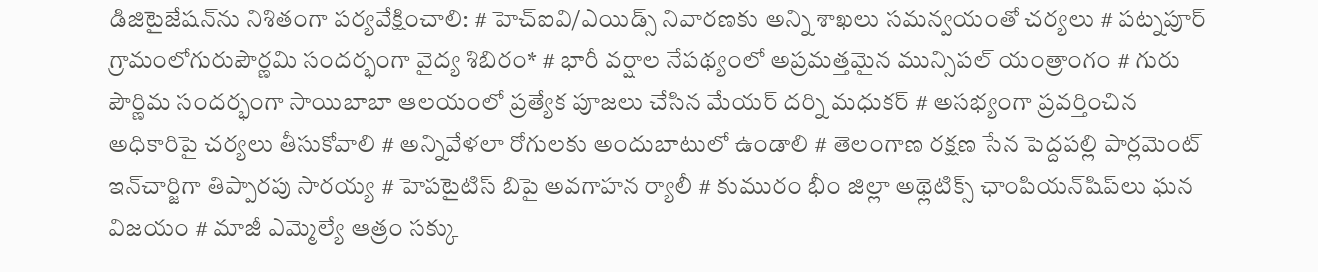డిజిటైజేషన్‌ను నిశితంగా పర్యవేక్షించాలి: # హెచ్ఐవి/ఎయిడ్స్ నివారణకు అన్ని శాఖలు సమన్వయంతో చర్యలు # పట్నపూర్ గ్రామంలోగురుపౌర్ణమి సందర్భంగా వైద్య శిబిరం* # భారీ వర్షాల నేపథ్యంలో అప్రమత్తమైన మున్సిపల్ యంత్రాంగం # గురు పౌర్ణిమ సందర్భంగా సాయిబాబా ఆలయంలో ప్రత్యేక పూజలు చేసిన మేయర్ దర్ని మధుకర్ # అసభ్యంగా ప్రవర్తించిన అధికారిపై చర్యలు తీసుకోవాలి # అన్నివేళలా రోగులకు అందుబాటులో ఉండాలి # తెలంగాణ రక్షణ సేన పెద్దపల్లి పార్లమెంట్ ఇన్‌చార్జిగా తిప్పారపు సారయ్య # హెపటైటిస్ బిపై అవగాహన ర్యాలీ # కుమురం భీం జిల్లా అథ్లెటిక్స్ ఛాంపియన్‌షిప్‌లు ఘన విజయం # మాజీ ఎమ్మెల్యే ఆత్రం సక్కు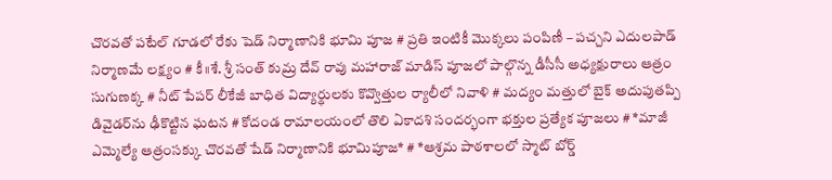చొరవతో పటేల్ గూడలో రేకు షెడ్ నిర్మాణానికి భూమి పూజ # ప్రతి ఇంటికీ మొక్కలు పంపిణీ – పచ్చని ఎదులపాడ్ నిర్మాణమే లక్ష్యం # కీ॥శే. శ్రీ సంత్ కుమ్ర దేవ్ రావు మహారాజ్ మాడిస్ పూజలో పాల్గొన్న డీసీసీ అధ్యక్షురాలు ఆత్రం సుగుణక్క # నీట్ పేపర్ లీకేజీ బాధిత విద్యార్థులకు కొవ్వొత్తుల ర్యాలీలో నివాళి # మద్యం మత్తులో బైక్‌ అదుపుతప్పి డివైడర్‌ను ఢీకొట్టిన ఘటన # కోదండ రామాలయంలో తొలి ఏకాదశి సందర్భంగా భక్తుల ప్రత్యేక పూజలు # *మాజీ ఎమ్మెల్యే ఆత్రంసక్కు చొరవతో షేడ్ నిర్మాణానికి భూమిపూజ* # *ఆశ్రమ పాఠశాలలో స్మాట్ బోర్డ్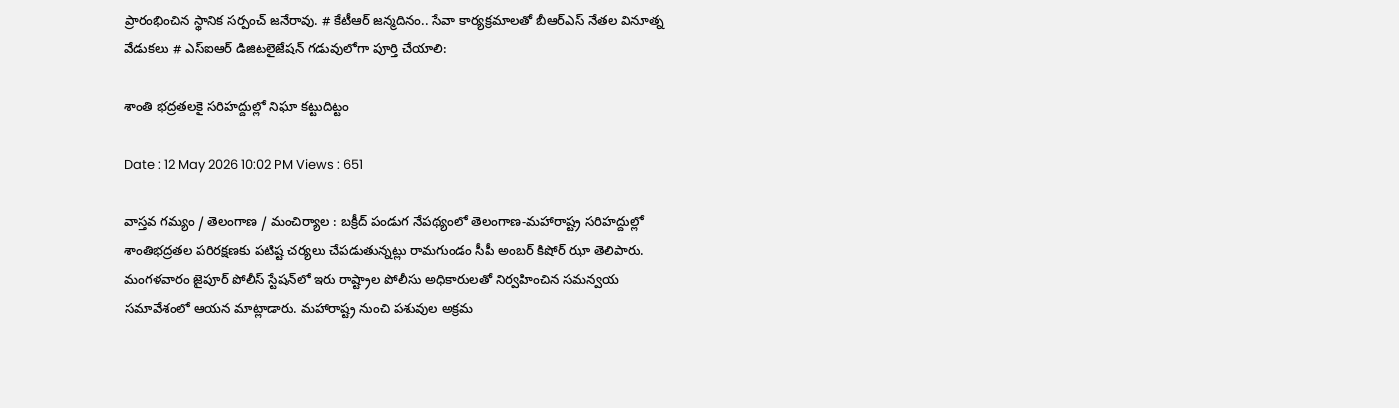ప్రారంభించిన స్థానిక సర్పంచ్ జనేరావు. # కేటీఆర్ జన్మదినం.. సేవా కార్యక్రమాలతో బీఆర్ఎస్ నేతల వినూత్న వేడుకలు # ఎస్ఐఆర్ డిజిటలైజేషన్ గడువులోగా పూర్తి చేయాలి:

శాంతి భద్రతలకై సరిహద్దుల్లో నిఘా కట్టుదిట్టం

Date : 12 May 2026 10:02 PM Views : 651

వాస్తవ గమ్యం / తెలంగాణ / మంచిర్యాల : బక్రీద్ పండుగ నేపథ్యంలో తెలంగాణ-మహారాష్ట్ర సరిహద్దుల్లో శాంతిభద్రతల పరిరక్షణకు పటిష్ట చర్యలు చేపడుతున్నట్లు రామగుండం సీపీ అంబర్ కిషోర్ ఝా తెలిపారు. మంగళవారం జైపూర్ పోలీస్ స్టేషన్‌లో ఇరు రాష్ట్రాల పోలీసు అధికారులతో నిర్వహించిన సమన్వయ సమావేశంలో ఆయన మాట్లాడారు. మహారాష్ట్ర నుంచి పశువుల అక్రమ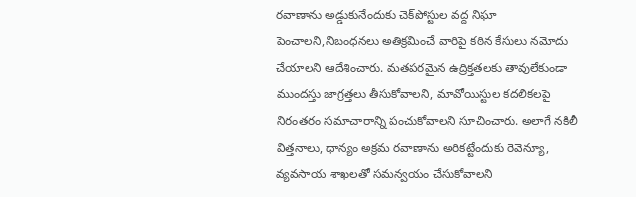రవాణాను అడ్డుకునేందుకు చెక్‌పోస్టుల వద్ద నిఘా పెంచాలని,నిబంధనలు అతిక్రమించే వారిపై కఠిన కేసులు నమోదు చేయాలని ఆదేశించారు. మతపరమైన ఉద్రిక్తతలకు తావులేకుండా ముందస్తు జాగ్రత్తలు తీసుకోవాలని, మావోయిస్టుల కదలికలపై నిరంతరం సమాచారాన్ని పంచుకోవాలని సూచించారు. అలాగే నకిలీ విత్తనాలు, ధాన్యం అక్రమ రవాణాను అరికట్టేందుకు రెవెన్యూ, వ్యవసాయ శాఖలతో సమన్వయం చేసుకోవాలని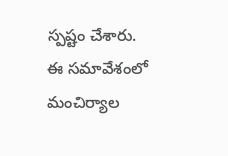స్పష్టం చేశారు. ఈ సమావేశంలో మంచిర్యాల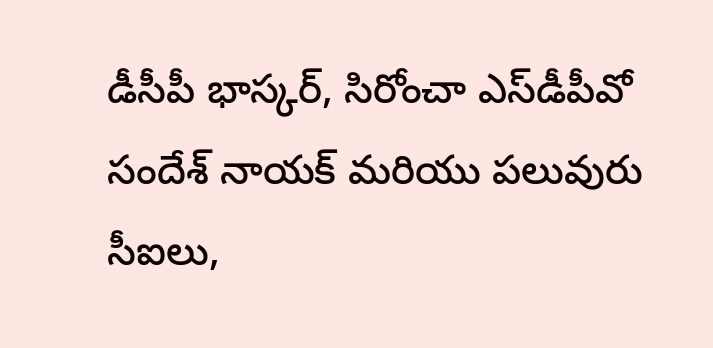డీసీపీ భాస్కర్, సిరోంచా ఎస్‌డీపీవో సందేశ్ నాయక్ మరియు పలువురు సీఐలు,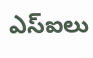ఎస్‌ఐలు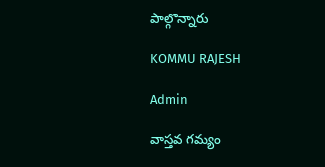పాల్గొన్నారు

KOMMU RAJESH

Admin

వాస్తవ గమ్యం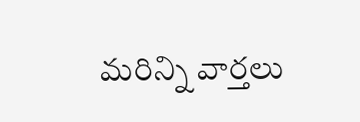మరిన్ని వార్తలు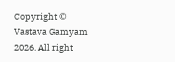Copyright © Vastava Gamyam 2026. All right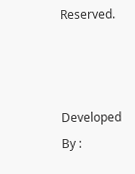Reserved.



Developed By :